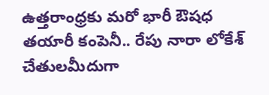ఉత్తరాంధ్రకు మరో భారీ ఔషధ తయారీ కంపెనీ.. రేపు నారా లోకేశ్ చేతులమీదుగా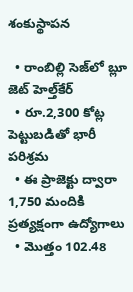శంకుస్థాపన

  • రాంబిల్లి సెజ్‌లో బ్లూ జెట్ హెల్త్‌కేర్
  • రూ.2,300 కోట్ల పెట్టుబడితో భారీ పరిశ్రమ
  • ఈ ప్రాజెక్టు ద్వారా 1,750 మందికి ప్రత్యక్షంగా ఉద్యోగాలు
  • మొత్తం 102.48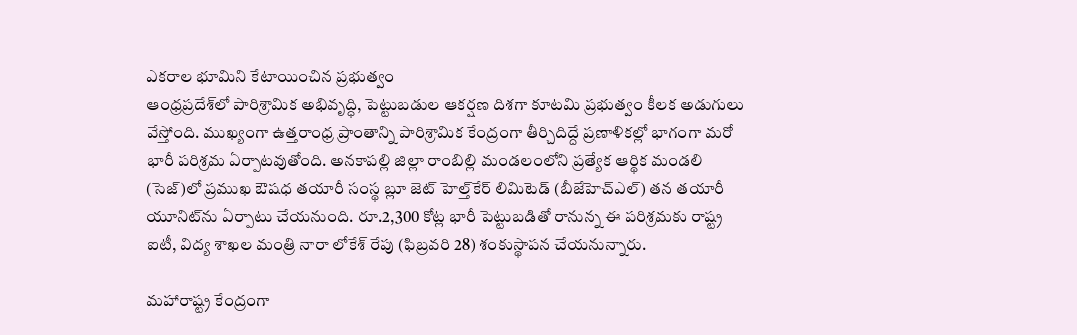ఎకరాల భూమిని కేటాయించిన ప్రభుత్వం
ఆంధ్రప్రదేశ్‌లో పారిశ్రామిక అభివృద్ధి, పెట్టుబడుల ఆకర్షణ దిశగా కూటమి ప్రభుత్వం కీలక అడుగులు వేస్తోంది. ముఖ్యంగా ఉత్తరాంధ్ర ప్రాంతాన్ని పారిశ్రామిక కేంద్రంగా తీర్చిదిద్దే ప్రణాళికల్లో భాగంగా మరో భారీ పరిశ్రమ ఏర్పాటవుతోంది. అనకాపల్లి జిల్లా రాంబిల్లి మండలంలోని ప్రత్యేక ఆర్థిక మండలి (సెజ్)లో ప్రముఖ ఔషధ తయారీ సంస్థ బ్లూ జెట్ హెల్త్‌కేర్ లిమిటెడ్ (బీజేహెచ్ఎల్) తన తయారీ యూనిట్‌ను ఏర్పాటు చేయనుంది. రూ.2,300 కోట్ల భారీ పెట్టుబడితో రానున్న ఈ పరిశ్రమకు రాష్ట్ర ఐటీ, విద్య శాఖల మంత్రి నారా లోకేశ్ రేపు (ఫిబ్రవరి 28) శంకుస్థాపన చేయనున్నారు.

మహారాష్ట్ర కేంద్రంగా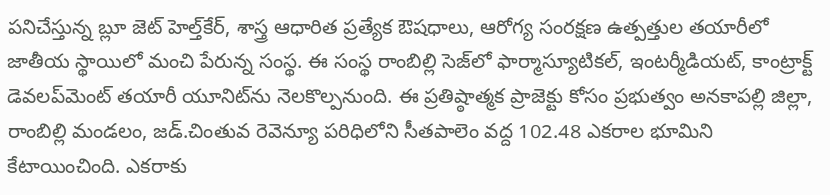పనిచేస్తున్న బ్లూ జెట్ హెల్త్‌కేర్, శాస్త్ర ఆధారిత ప్రత్యేక ఔషధాలు, ఆరోగ్య సంరక్షణ ఉత్పత్తుల తయారీలో జాతీయ స్థాయిలో మంచి పేరున్న సంస్థ. ఈ సంస్థ రాంబిల్లి సెజ్‌లో ఫార్మాస్యూటికల్, ఇంటర్మీడియట్, కాంట్రాక్ట్ డెవలప్‌మెంట్ తయారీ యూనిట్‌ను నెలకొల్పనుంది. ఈ ప్రతిష్ఠాత్మక ప్రాజెక్టు కోసం ప్రభుత్వం అనకాపల్లి జిల్లా, రాంబిల్లి మండలం, జడ్.చింతువ రెవెన్యూ పరిధిలోని సీతపాలెం వద్ద 102.48 ఎకరాల భూమిని కేటాయించింది. ఎకరాకు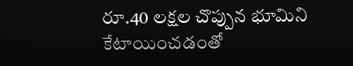రూ.40 లక్షల చొప్పున భూమిని కేటాయించడంతో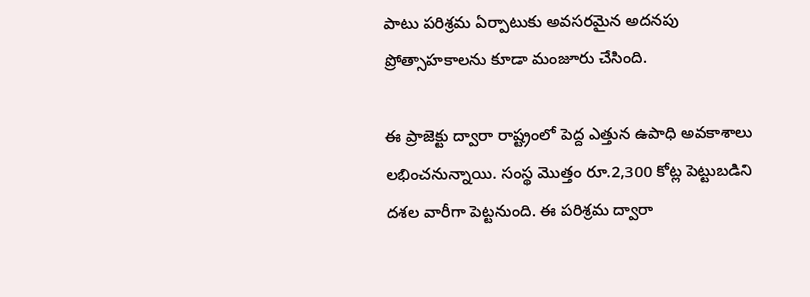పాటు పరిశ్రమ ఏర్పాటుకు అవసరమైన అదనపు ప్రోత్సాహకాలను కూడా మంజూరు చేసింది.

ఈ ప్రాజెక్టు ద్వారా రాష్ట్రంలో పెద్ద ఎత్తున ఉపాధి అవకాశాలు లభించనున్నాయి. సంస్థ మొత్తం రూ.2,300 కోట్ల పెట్టుబడిని దశల వారీగా పెట్టనుంది. ఈ పరిశ్రమ ద్వారా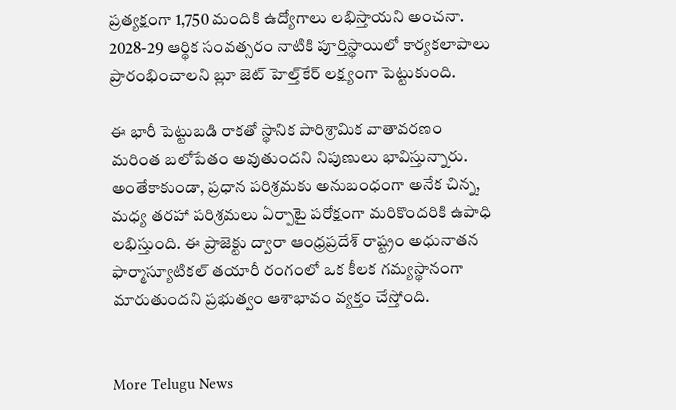ప్రత్యక్షంగా 1,750 మందికి ఉద్యోగాలు లభిస్తాయని అంచనా. 2028-29 ఆర్థిక సంవత్సరం నాటికి పూర్తిస్థాయిలో కార్యకలాపాలు ప్రారంభించాలని బ్లూ జెట్ హెల్త్‌కేర్ లక్ష్యంగా పెట్టుకుంది.

ఈ భారీ పెట్టుబడి రాకతో స్థానిక పారిశ్రామిక వాతావరణం మరింత బలోపేతం అవుతుందని నిపుణులు భావిస్తున్నారు. అంతేకాకుండా, ప్రధాన పరిశ్రమకు అనుబంధంగా అనేక చిన్న, మధ్య తరహా పరిశ్రమలు ఏర్పాటై పరోక్షంగా మరికొందరికి ఉపాధి లభిస్తుంది. ఈ ప్రాజెక్టు ద్వారా ఆంధ్రప్రదేశ్ రాష్ట్రం అధునాతన ఫార్మాస్యూటికల్ తయారీ రంగంలో ఒక కీలక గమ్యస్థానంగా మారుతుందని ప్రభుత్వం ఆశాభావం వ్యక్తం చేస్తోంది.


More Telugu News